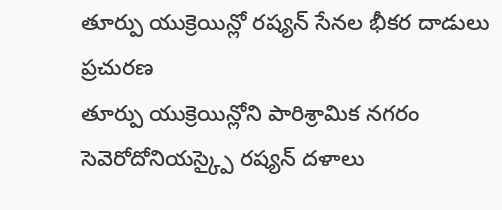తూర్పు యుక్రెయిన్లో రష్యన్ సేనల భీకర దాడులు
ప్రచురణ
తూర్పు యుక్రెయిన్లోని పారిశ్రామిక నగరం సెవెరోదోనియస్క్పై రష్యన్ దళాలు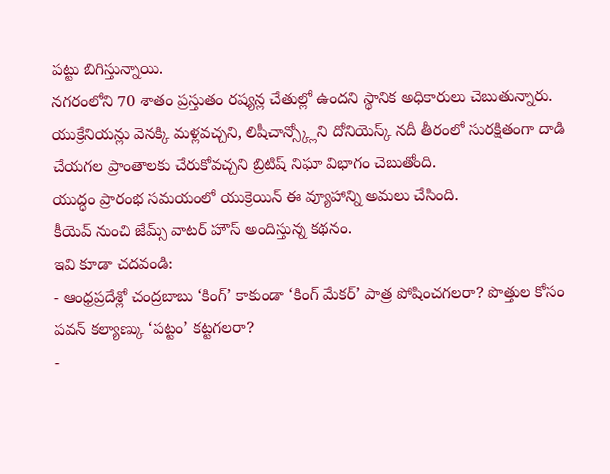పట్టు బిగిస్తున్నాయి.
నగరంలోని 70 శాతం ప్రస్తుతం రష్యన్ల చేతుల్లో ఉందని స్థానిక అధికారులు చెబుతున్నారు.
యుక్రేనియన్లు వెనక్కి మళ్లవచ్చని, లిషీచాన్స్క్లోని దోనియెస్క్ నదీ తీరంలో సురక్షితంగా దాడి చేయగల ప్రాంతాలకు చేరుకోవచ్చని బ్రిటిష్ నిఘా విభాగం చెబుతోంది.
యుద్ధం ప్రారంభ సమయంలో యుక్రెయిన్ ఈ వ్యూహాన్ని అమలు చేసింది.
కీయెవ్ నుంచి జేమ్స్ వాటర్ హౌస్ అందిస్తున్న కథనం.
ఇవి కూడా చదవండి:
- ఆంధ్రప్రదేశ్లో చంద్రబాబు ‘కింగ్’ కాకుండా ‘కింగ్ మేకర్’ పాత్ర పోషించగలరా? పొత్తుల కోసం పవన్ కల్యాణ్కు ‘పట్టం’ కట్టగలరా?
-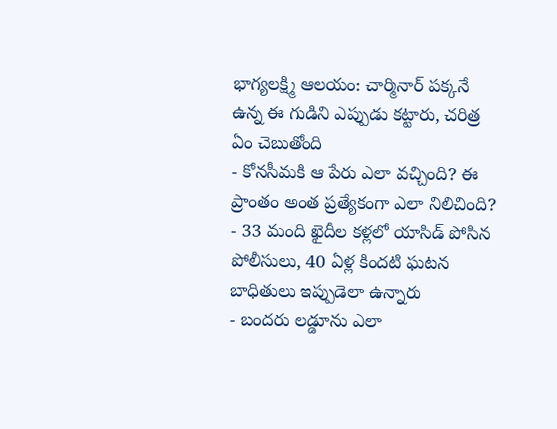భాగ్యలక్ష్మి ఆలయం: చార్మినార్ పక్కనే ఉన్న ఈ గుడిని ఎప్పుడు కట్టారు, చరిత్ర ఏం చెబుతోంది
- కోనసీమకి ఆ పేరు ఎలా వచ్చింది? ఈ ప్రాంతం అంత ప్రత్యేకంగా ఎలా నిలిచింది?
- 33 మంది ఖైదీల కళ్లలో యాసిడ్ పోసిన పోలీసులు, 40 ఏళ్ల కిందటి ఘటన బాధితులు ఇప్పుడెలా ఉన్నారు
- బందరు లడ్డూను ఎలా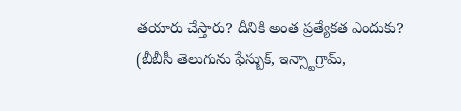తయారు చేస్తారు? దీనికి అంత ప్రత్యేకత ఎందుకు?
(బీబీసీ తెలుగును ఫేస్బుక్, ఇన్స్టాగ్రామ్,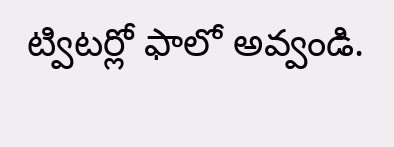ట్విటర్లో ఫాలో అవ్వండి.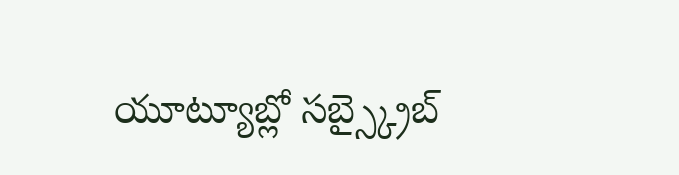యూట్యూబ్లో సబ్స్క్రైబ్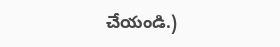చేయండి.)